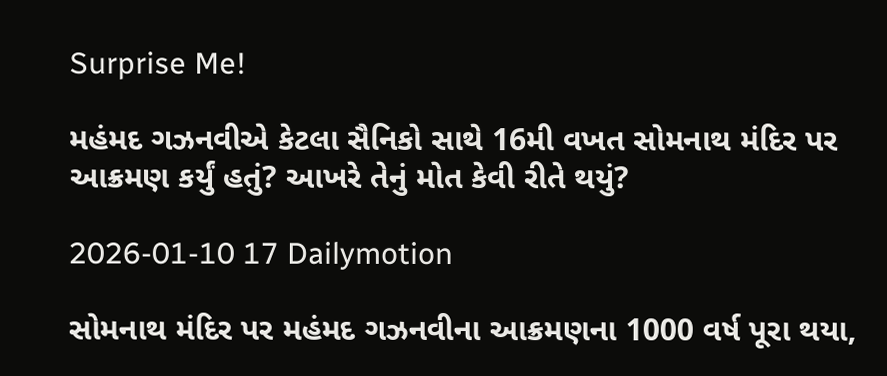Surprise Me!

મહંમદ ગઝનવીએ કેટલા સૈનિકો સાથે 16મી વખત સોમનાથ મંદિર પર આક્રમણ કર્યું હતું? આખરે તેનું મોત કેવી રીતે થયું?

2026-01-10 17 Dailymotion

સોમનાથ મંદિર પર મહંમદ ગઝનવીના આક્રમણના 1000 વર્ષ પૂરા થયા,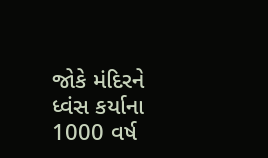જોકે મંદિરને ધ્વંસ કર્યાના 1000 વર્ષ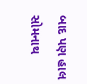બાદ પણ હાલ સોમનાથ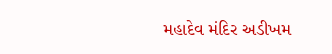મહાદેવ મંદિર અડીખમ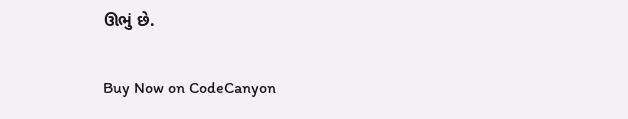ઊભું છે.

Buy Now on CodeCanyon